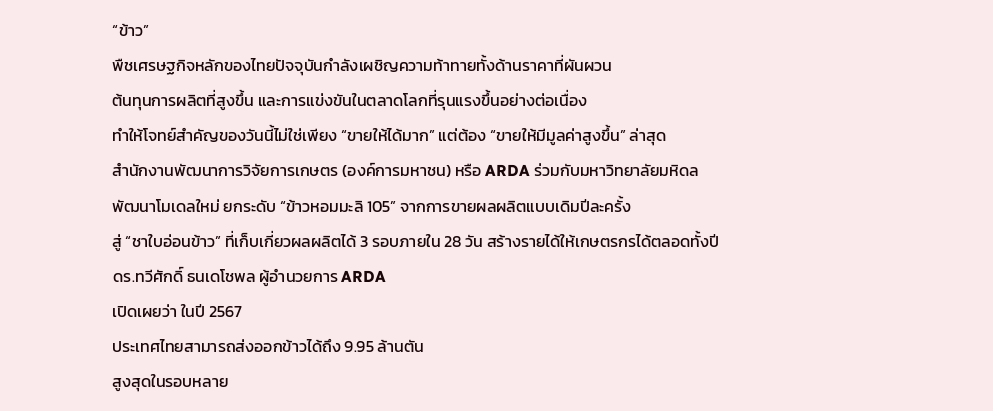“ข้าว”
พืชเศรษฐกิจหลักของไทยปัจจุบันกำลังเผชิญความท้าทายทั้งด้านราคาที่ผันผวน
ต้นทุนการผลิตที่สูงขึ้น และการแข่งขันในตลาดโลกที่รุนแรงขึ้นอย่างต่อเนื่อง
ทำให้โจทย์สำคัญของวันนี้ไม่ใช่เพียง “ขายให้ได้มาก” แต่ต้อง “ขายให้มีมูลค่าสูงขึ้น” ล่าสุด
สำนักงานพัฒนาการวิจัยการเกษตร (องค์การมหาชน) หรือ ARDA ร่วมกับมหาวิทยาลัยมหิดล
พัฒนาโมเดลใหม่ ยกระดับ “ข้าวหอมมะลิ 105” จากการขายผลผลิตแบบเดิมปีละครั้ง
สู่ “ชาใบอ่อนข้าว” ที่เก็บเกี่ยวผลผลิตได้ 3 รอบภายใน 28 วัน สร้างรายได้ให้เกษตรกรได้ตลอดทั้งปี
ดร.ทวีศักดิ์ ธนเดโชพล ผู้อำนวยการ ARDA
เปิดเผยว่า ในปี 2567
ประเทศไทยสามารถส่งออกข้าวได้ถึง 9.95 ล้านตัน
สูงสุดในรอบหลาย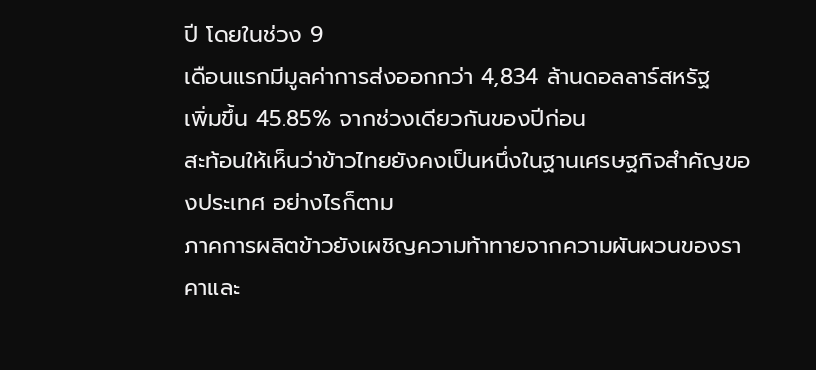ปี โดยในช่วง 9
เดือนแรกมีมูลค่าการส่งออกกว่า 4,834 ล้านดอลลาร์สหรัฐ
เพิ่มขึ้น 45.85% จากช่วงเดียวกันของปีก่อน
สะท้อนให้เห็นว่าข้าวไทยยังคงเป็นหนึ่งในฐานเศรษฐกิจสำคัญของประเทศ อย่างไรก็ตาม
ภาคการผลิตข้าวยังเผชิญความท้าทายจากความผันผวนของราคาและ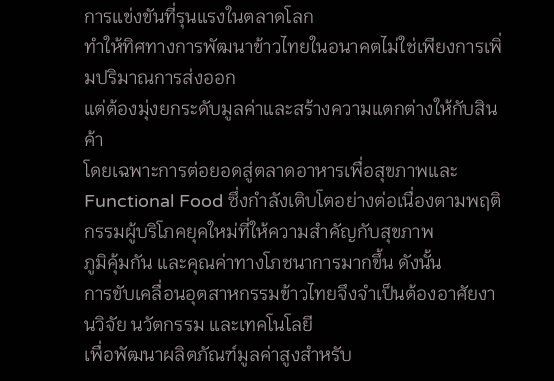การแข่งขันที่รุนแรงในตลาดโลก
ทำให้ทิศทางการพัฒนาข้าวไทยในอนาคตไม่ใช่เพียงการเพิ่มปริมาณการส่งออก
แต่ต้องมุ่งยกระดับมูลค่าและสร้างความแตกต่างให้กับสินค้า
โดยเฉพาะการต่อยอดสู่ตลาดอาหารเพื่อสุขภาพและ Functional Food ซึ่งกำลังเติบโตอย่างต่อเนื่องตามพฤติกรรมผู้บริโภคยุคใหม่ที่ให้ความสำคัญกับสุขภาพ
ภูมิคุ้มกัน และคุณค่าทางโภชนาการมากขึ้น ดังนั้น
การขับเคลื่อนอุตสาหกรรมข้าวไทยจึงจำเป็นต้องอาศัยงานวิจัย นวัตกรรม และเทคโนโลยี
เพื่อพัฒนาผลิตภัณฑ์มูลค่าสูงสำหรับ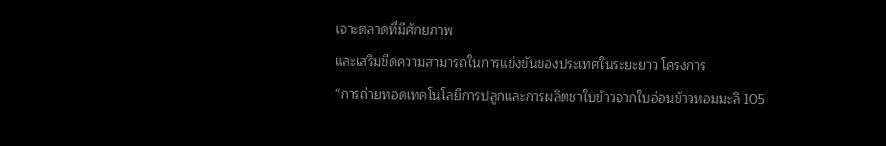เจาะตลาดที่มีศักยภาพ
และเสริมขีดความสามารถในการแข่งขันของประเทศในระยะยาว โครงการ
“การถ่ายทอดเทคโนโลยีการปลูกและการผลิตชาใบข้าวจากใบอ่อนข้าวหอมมะลิ 105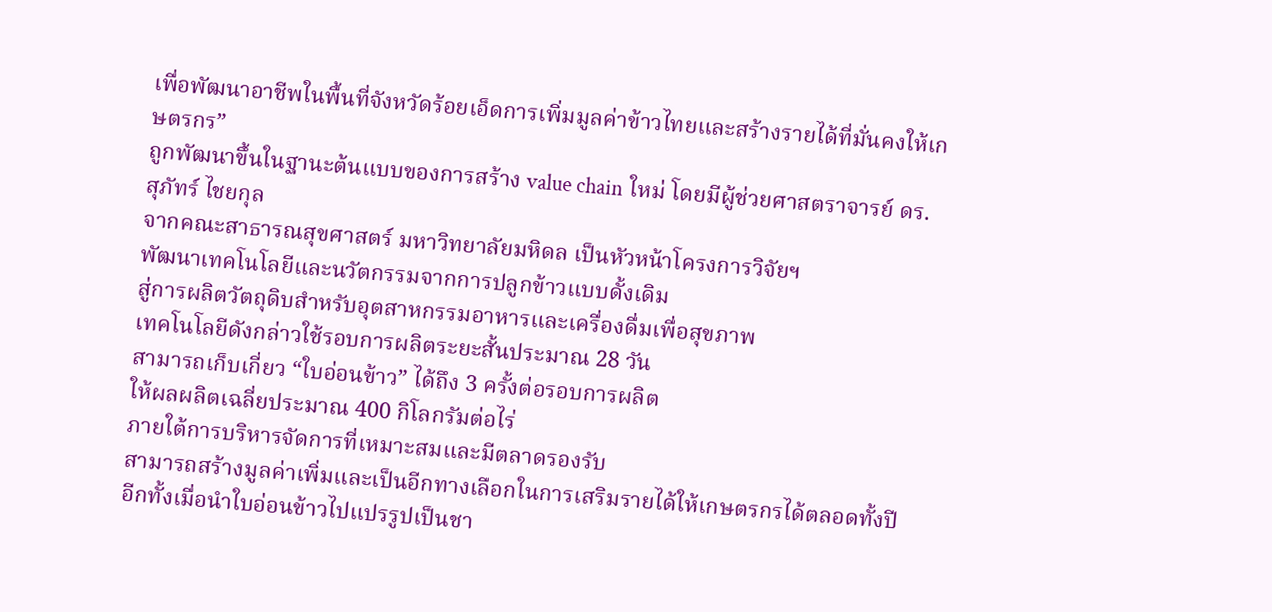เพื่อพัฒนาอาชีพในพื้นที่จังหวัดร้อยเอ็ดการเพิ่มมูลค่าข้าวไทยและสร้างรายได้ที่มั่นคงให้เกษตรกร”
ถูกพัฒนาขึ้นในฐานะต้นแบบของการสร้าง value chain ใหม่ โดยมีผู้ช่วยศาสตราจารย์ ดร. สุภัทร์ ไชยกุล
จากคณะสาธารณสุขศาสตร์ มหาวิทยาลัยมหิดล เป็นหัวหน้าโครงการวิจัยฯ
พัฒนาเทคโนโลยีและนวัตกรรมจากการปลูกข้าวแบบดั้งเดิม
สู่การผลิตวัตถุดิบสำหรับอุตสาหกรรมอาหารและเครื่องดื่มเพื่อสุขภาพ
เทคโนโลยีดังกล่าวใช้รอบการผลิตระยะสั้นประมาณ 28 วัน
สามารถเก็บเกี่ยว “ใบอ่อนข้าว” ได้ถึง 3 ครั้งต่อรอบการผลิต
ให้ผลผลิตเฉลี่ยประมาณ 400 กิโลกรัมต่อไร่
ภายใต้การบริหารจัดการที่เหมาะสมและมีตลาดรองรับ
สามารถสร้างมูลค่าเพิ่มและเป็นอีกทางเลือกในการเสริมรายได้ให้เกษตรกรได้ตลอดทั้งปี
อีกทั้งเมื่อนำใบอ่อนข้าวไปแปรรูปเป็นชา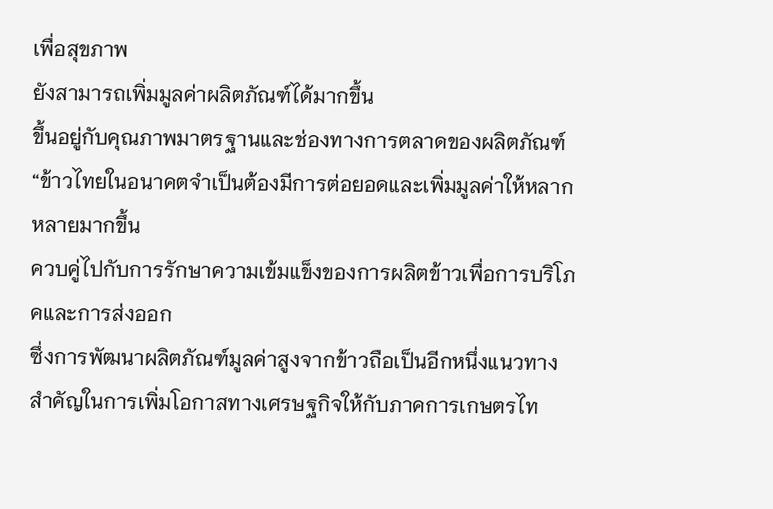เพื่อสุขภาพ
ยังสามารถเพิ่มมูลค่าผลิตภัณฑ์ได้มากขึ้น
ขึ้นอยู่กับคุณภาพมาตรฐานและช่องทางการตลาดของผลิตภัณฑ์
“ข้าวไทยในอนาคตจำเป็นต้องมีการต่อยอดและเพิ่มมูลค่าให้หลากหลายมากขึ้น
ควบคู่ไปกับการรักษาความเข้มแข็งของการผลิตข้าวเพื่อการบริโภคและการส่งออก
ซึ่งการพัฒนาผลิตภัณฑ์มูลค่าสูงจากข้าวถือเป็นอีกหนึ่งแนวทางสำคัญในการเพิ่มโอกาสทางเศรษฐกิจให้กับภาคการเกษตรไท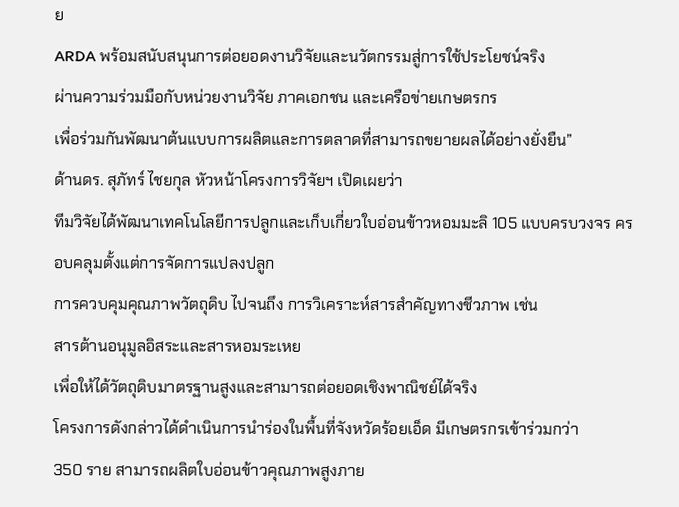ย
ARDA พร้อมสนับสนุนการต่อยอดงานวิจัยและนวัตกรรมสู่การใช้ประโยชน์จริง
ผ่านความร่วมมือกับหน่วยงานวิจัย ภาคเอกชน และเครือข่ายเกษตรกร
เพื่อร่วมกันพัฒนาต้นแบบการผลิตและการตลาดที่สามารถขยายผลได้อย่างยั่งยืน”
ด้านดร. สุภัทร์ ไชยกุล หัวหน้าโครงการวิจัยฯ เปิดเผยว่า
ทีมวิจัยได้พัฒนาเทคโนโลยีการปลูกและเก็บเกี่ยวใบอ่อนข้าวหอมมะลิ 105 แบบครบวงจร ครอบคลุมตั้งแต่การจัดการแปลงปลูก
การควบคุมคุณภาพวัตถุดิบ ไปจนถึง การวิเคราะห์สารสำคัญทางชีวภาพ เช่น
สารต้านอนุมูลอิสระและสารหอมระเหย
เพื่อให้ได้วัตถุดิบมาตรฐานสูงและสามารถต่อยอดเชิงพาณิชย์ได้จริง
โครงการดังกล่าวได้ดำเนินการนำร่องในพื้นที่จังหวัดร้อยเอ็ด มีเกษตรกรเข้าร่วมกว่า
350 ราย สามารถผลิตใบอ่อนข้าวคุณภาพสูงภาย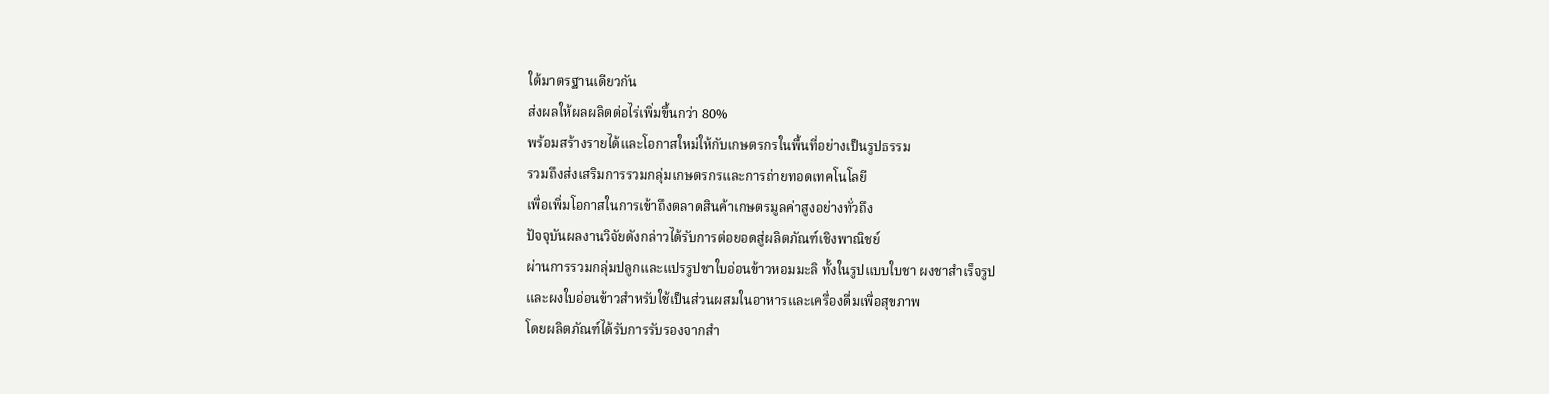ใต้มาตรฐานเดียวกัน
ส่งผลให้ผลผลิตต่อไร่เพิ่มขึ้นกว่า 80%
พร้อมสร้างรายได้และโอกาสใหม่ให้กับเกษตรกรในพื้นที่อย่างเป็นรูปธรรม
รวมถึงส่งเสริมการรวมกลุ่มเกษตรกรและการถ่ายทอดเทคโนโลยี
เพื่อเพิ่มโอกาสในการเข้าถึงตลาดสินค้าเกษตรมูลค่าสูงอย่างทั่วถึง
ปัจจุบันผลงานวิจัยดังกล่าวได้รับการต่อยอดสู่ผลิตภัณฑ์เชิงพาณิชย์
ผ่านการรวมกลุ่มปลูกและแปรรูปชาใบอ่อนข้าวหอมมะลิ ทั้งในรูปแบบใบชา ผงชาสำเร็จรูป
และผงใบอ่อนข้าวสำหรับใช้เป็นส่วนผสมในอาหารและเครื่องดื่มเพื่อสุขภาพ
โดยผลิตภัณฑ์ได้รับการรับรองจากสำ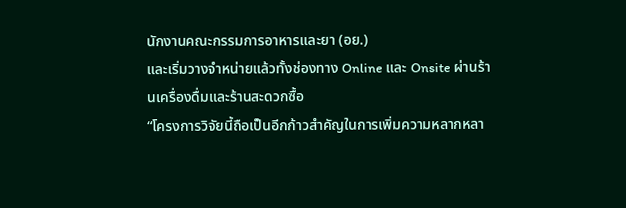นักงานคณะกรรมการอาหารและยา (อย.)
และเริ่มวางจำหน่ายแล้วทั้งช่องทาง Online และ Onsite ผ่านร้านเครื่องดื่มและร้านสะดวกซื้อ
“โครงการวิจัยนี้ถือเป็นอีกก้าวสำคัญในการเพิ่มความหลากหลา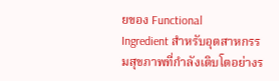ยของ Functional
Ingredient สำหรับอุตสาหกรรมสุขภาพที่กำลังเติบโตอย่างร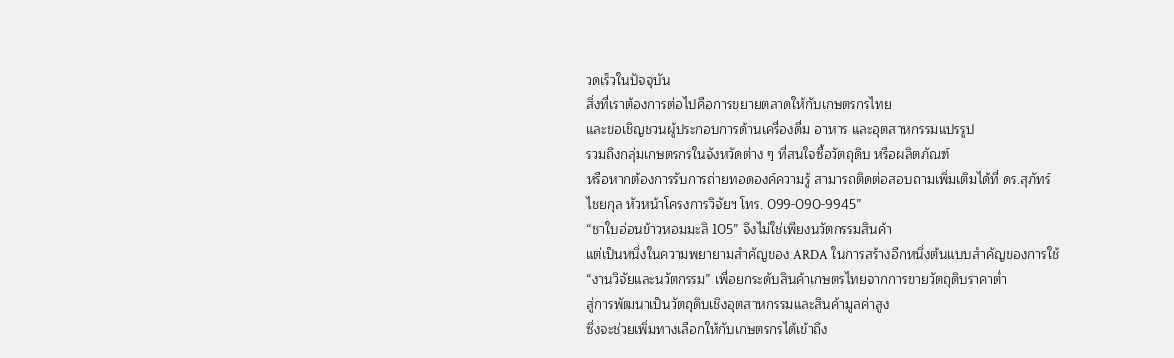วดเร็วในปัจจุบัน
สิ่งที่เราต้องการต่อไปคือการขยายตลาดให้กับเกษตรกรไทย
และขอเชิญชวนผู้ประกอบการด้านเครื่องดื่ม อาหาร และอุตสาหกรรมแปรรูป
รวมถึงกลุ่มเกษตรกรในจังหวัดต่าง ๆ ที่สนใจซื้อวัตถุดิบ หรือผลิตภัณฑ์
หรือหากต้องการรับการถ่ายทอดองค์ความรู้ สามารถติดต่อสอบถามเพิ่มเติมได้ที่ ดร.สุภัทร์
ไชยกุล หัวหน้าโครงการวิจัยฯ โทร. 099-090-9945”
“ชาใบอ่อนข้าวหอมมะลิ 105” จึงไม่ใช่เพียงนวัตกรรมสินค้า
แต่เป็นหนึ่งในความพยายามสำคัญของ ARDA ในการสร้างอีกหนึ่งต้นแบบสำคัญของการใช้
“งานวิจัยและนวัตกรรม” เพื่อยกระดับสินค้าเกษตรไทยจากการขายวัตถุดิบราคาต่ำ
สู่การพัฒนาเป็นวัตถุดิบเชิงอุตสาหกรรมและสินค้ามูลค่าสูง
ซึ่งจะช่วยเพิ่มทางเลือกให้กับเกษตรกรได้เข้าถึง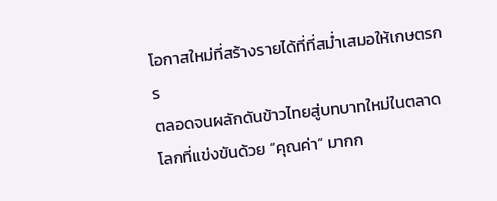โอกาสใหม่ที่สร้างรายได้ที่ที่สม่ำเสมอให้เกษตรกร
ตลอดจนผลักดันข้าวไทยสู่บทบาทใหม่ในตลาดโลกที่แข่งขันด้วย “คุณค่า” มากก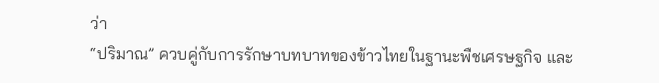ว่า
“ปริมาณ” ควบคู่กับการรักษาบทบาทของข้าวไทยในฐานะพืชเศรษฐกิจ และ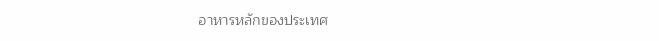อาหารหลักของประเทศ